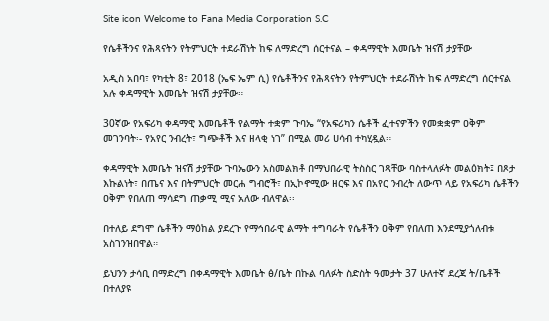Site icon Welcome to Fana Media Corporation S.C

የሴቶችንና የሕጻናትን የትምህርት ተደራሽነት ከፍ ለማድረግ ሰርተናል – ቀዳማዊት እመቤት ዝናሽ ታያቸው

አዲስ አበባ፣ የካቲት 8፣ 2018 (ኤፍ ኤም ሲ) የሴቶችንና የሕጻናትን የትምህርት ተደራሽነት ከፍ ለማድረግ ሰርተናል አሉ ቀዳማዊት እመቤት ዝናሽ ታያቸው።

30ኛው የአፍሪካ ቀዳማዊ እመቤቶች የልማት ተቋም ጉባኤ “የአፍሪካን ሴቶች ፈተናዎችን የመቋቋም ዐቅም መገንባት፡- የአየር ንብረት፣ ግጭቶች እና ዘላቂ ነገ” በሚል መሪ ሀሳብ ተካሂዷል።

ቀዳማዊት እመቤት ዝናሽ ታያቸው ጉባኤውን አስመልክቶ በማህበራዊ ትስስር ገጻቸው ባስተላለፉት መልዕክት፤ በጾታ እኩልነት፣ በጤና እና በትምህርት መርሐ ግብሮች፣ በኢኮኖሚው ዘርፍ እና በአየር ንብረት ለውጥ ላይ የአፍሪካ ሴቶችን ዐቅም የበለጠ ማሳደግ ጠቃሚ ሚና አለው ብለዋል፡፡

በተለይ ደግሞ ሴቶችን ማዕከል ያደረጉ የማኅበራዊ ልማት ተግባራት የሴቶችን ዐቅም የበለጠ እንደሚያጎለብቱ አስገንዝበዋል።

ይህንን ታሳቢ በማድረግ በቀዳማዊት እመቤት ፅ/ቤት በኩል ባለፉት ስድስት ዓመታት 37 ሁለተኛ ደረጃ ት/ቤቶች በተለያዩ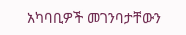አካባቢዎች መገንባታቸውን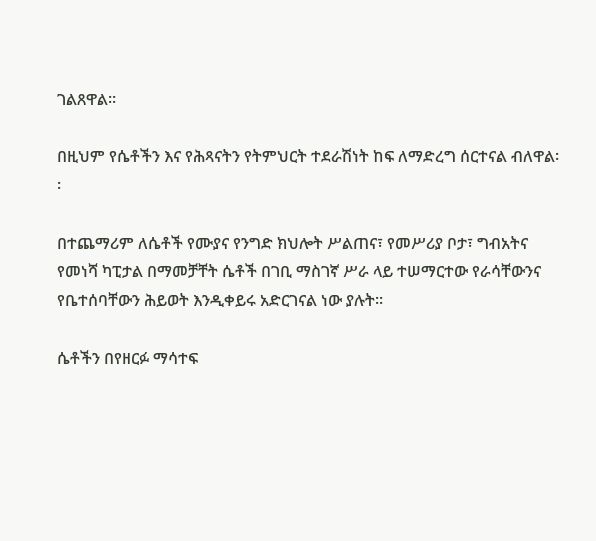ገልጸዋል።

በዚህም የሴቶችን እና የሕጻናትን የትምህርት ተደራሽነት ከፍ ለማድረግ ሰርተናል ብለዋል፡፡

በተጨማሪም ለሴቶች የሙያና የንግድ ክህሎት ሥልጠና፣ የመሥሪያ ቦታ፣ ግብአትና የመነሻ ካፒታል በማመቻቸት ሴቶች በገቢ ማስገኛ ሥራ ላይ ተሠማርተው የራሳቸውንና የቤተሰባቸውን ሕይወት እንዲቀይሩ አድርገናል ነው ያሉት፡፡

ሴቶችን በየዘርፉ ማሳተፍ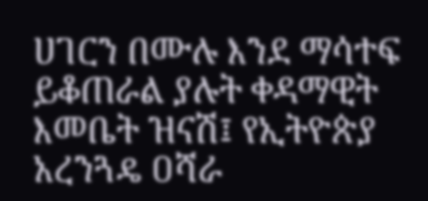ሀገርን በሙሉ እንደ ማሳተፍ ይቆጠራል ያሉት ቀዳማዊት እመቤት ዝናሽ፤ የኢትዮጵያ አረንጓዴ ዐሻራ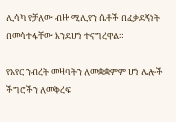ሊሳካ የቻለው ብዙ ሚሊየን ሴቶች በፈቃደኝነት በመሳተፋቸው እንደሆነ ተናግረዋል።

የአየር ንብረት መዛባትን ለመቋቋምም ሆነ ሌሎች ችግሮችን ለመቅረፍ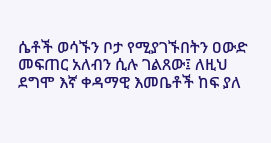ሴቶች ወሳኙን ቦታ የሚያገኙበትን ዐውድ መፍጠር አለብን ሲሉ ገልጸው፤ ለዚህ ደግሞ እኛ ቀዳማዊ እመቤቶች ከፍ ያለ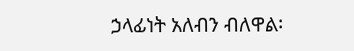ኃላፊነት አለብን ብለዋል፡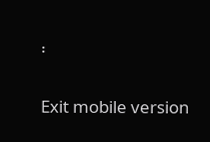፡

Exit mobile version